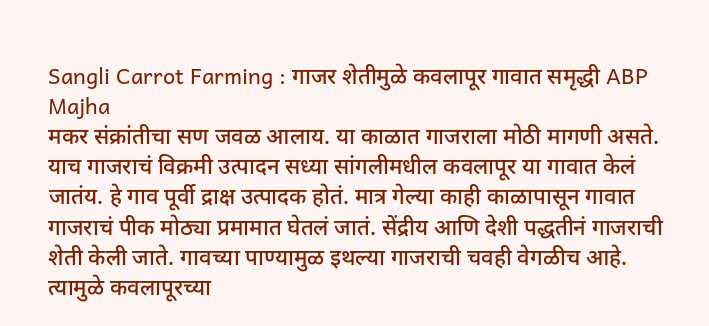Sangli Carrot Farming : गाजर शेतीमुळे कवलापूर गावात समृद्धी ABP Majha
मकर संक्रांतीचा सण जवळ आलाय. या काळात गाजराला मोठी मागणी असते. याच गाजराचं विक्रमी उत्पादन सध्या सांगलीमधील कवलापूर या गावात केलं जातंय. हे गाव पूर्वी द्राक्ष उत्पादक होतं. मात्र गेल्या काही काळापासून गावात गाजराचं पीक मोठ्या प्रमामात घेतलं जातं. सेंद्रीय आणि देशी पद्धतीनं गाजराची शेती केली जाते. गावच्या पाण्यामुळ इथल्या गाजराची चवही वेगळीच आहे. त्यामुळे कवलापूरच्या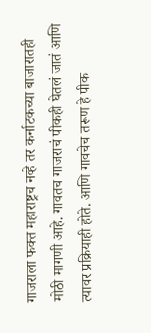गाजराला फक्त महाराष्ट्रच नव्हे तर कर्नाटकच्या बाजारातही मोठी मागणी आहे. गावतच गाजराचं पीकही घेतलं जातं आणि त्यावर प्रक्रियाही होते. आणि गावचेच तरूण हे पीक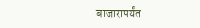बाजारापर्यंत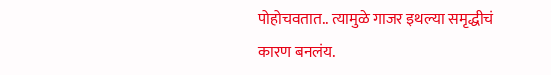पोहोचवतात.. त्यामुळे गाजर इथल्या समृद्धीचं कारण बनलंय.